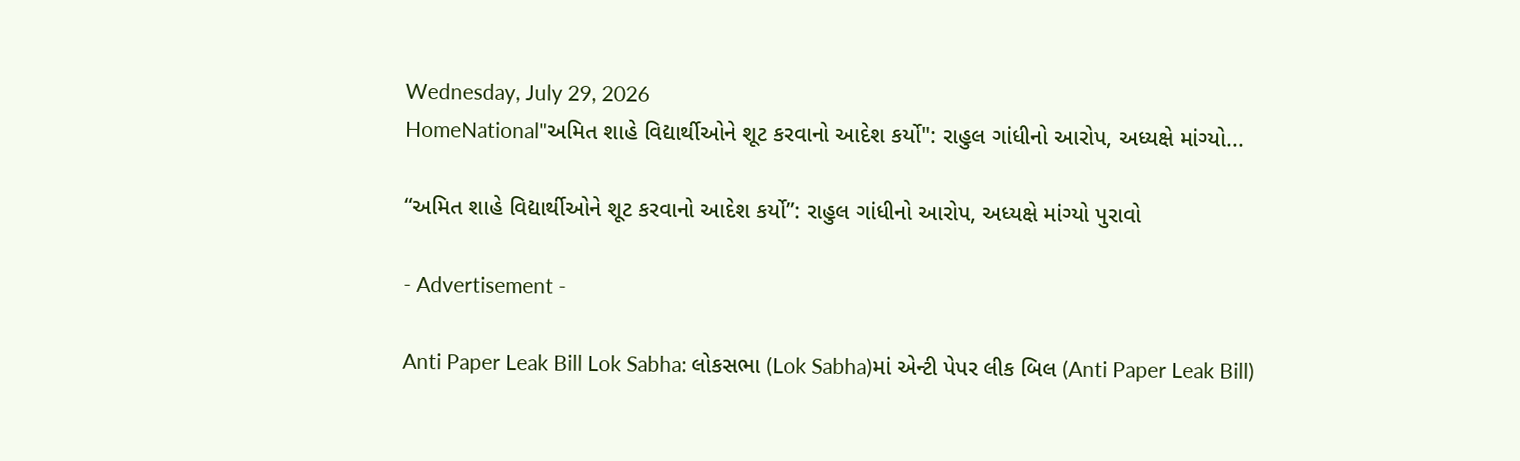Wednesday, July 29, 2026
HomeNational"અમિત શાહે વિદ્યાર્થીઓને શૂટ કરવાનો આદેશ કર્યો": રાહુલ ગાંધીનો આરોપ, અધ્યક્ષે માંગ્યો...

“અમિત શાહે વિદ્યાર્થીઓને શૂટ કરવાનો આદેશ કર્યો”: રાહુલ ગાંધીનો આરોપ, અધ્યક્ષે માંગ્યો પુરાવો

- Advertisement -

Anti Paper Leak Bill Lok Sabha: લોકસભા (Lok Sabha)માં એન્ટી પેપર લીક બિલ (Anti Paper Leak Bill)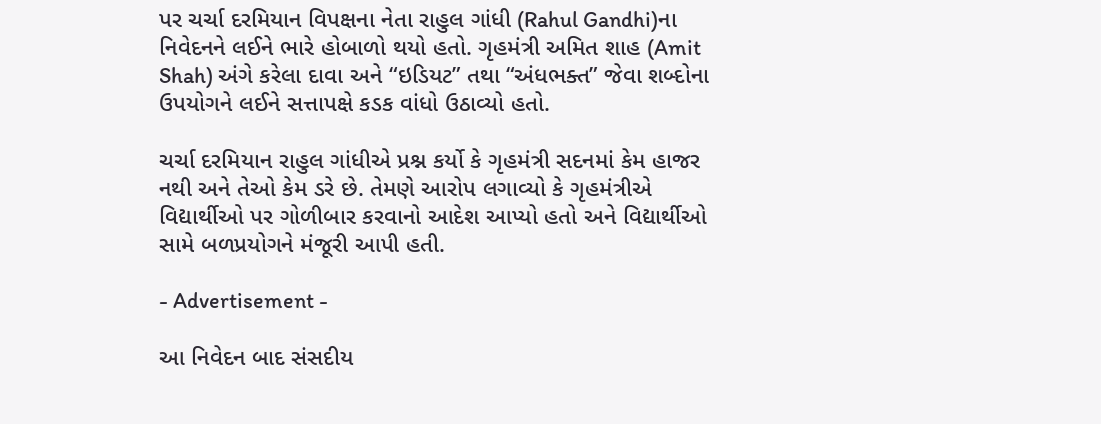પર ચર્ચા દરમિયાન વિપક્ષના નેતા રાહુલ ગાંધી (Rahul Gandhi)ના નિવેદનને લઈને ભારે હોબાળો થયો હતો. ગૃહમંત્રી અમિત શાહ (Amit Shah) અંગે કરેલા દાવા અને “ઇડિયટ” તથા “અંધભક્ત” જેવા શબ્દોના ઉપયોગને લઈને સત્તાપક્ષે કડક વાંધો ઉઠાવ્યો હતો.

ચર્ચા દરમિયાન રાહુલ ગાંધીએ પ્રશ્ન કર્યો કે ગૃહમંત્રી સદનમાં કેમ હાજર નથી અને તેઓ કેમ ડરે છે. તેમણે આરોપ લગાવ્યો કે ગૃહમંત્રીએ વિદ્યાર્થીઓ પર ગોળીબાર કરવાનો આદેશ આપ્યો હતો અને વિદ્યાર્થીઓ સામે બળપ્રયોગને મંજૂરી આપી હતી.

- Advertisement -

આ નિવેદન બાદ સંસદીય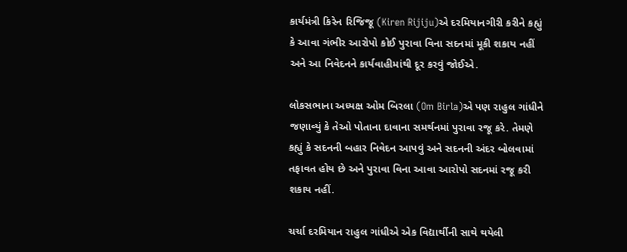કાર્યમંત્રી કિરેન રિજિજૂ (Kiren Rijiju)એ દરમિયાનગીરી કરીને કહ્યું કે આવા ગંભીર આરોપો કોઈ પુરાવા વિના સદનમાં મૂકી શકાય નહીં અને આ નિવેદનને કાર્યવાહીમાંથી દૂર કરવું જોઈએ.

લોકસભાના અધ્યક્ષ ઓમ બિરલા (Om Birla)એ પણ રાહુલ ગાંધીને જણાવ્યું કે તેઓ પોતાના દાવાના સમર્થનમાં પુરાવા રજૂ કરે. તેમણે કહ્યું કે સદનની બહાર નિવેદન આપવું અને સદનની અંદર બોલવામાં તફાવત હોય છે અને પુરાવા વિના આવા આરોપો સદનમાં રજૂ કરી શકાય નહીં.

ચર્ચા દરમિયાન રાહુલ ગાંધીએ એક વિદ્યાર્થીની સાથે થયેલી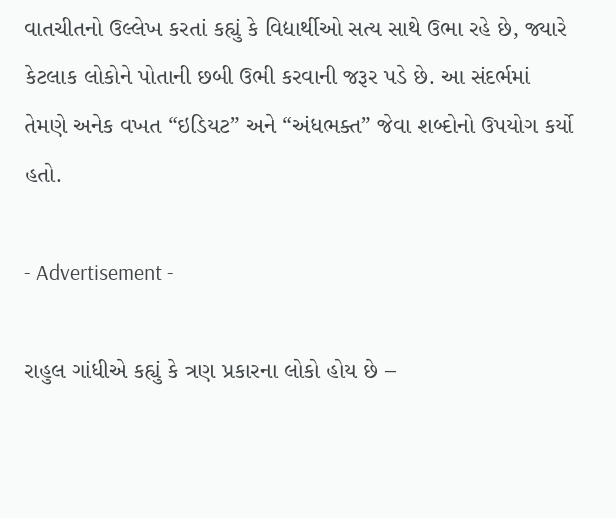વાતચીતનો ઉલ્લેખ કરતાં કહ્યું કે વિદ્યાર્થીઓ સત્ય સાથે ઉભા રહે છે, જ્યારે કેટલાક લોકોને પોતાની છબી ઉભી કરવાની જરૂર પડે છે. આ સંદર્ભમાં તેમણે અનેક વખત “ઇડિયટ” અને “અંધભક્ત” જેવા શબ્દોનો ઉપયોગ કર્યો હતો.

- Advertisement -

રાહુલ ગાંધીએ કહ્યું કે ત્રણ પ્રકારના લોકો હોય છે –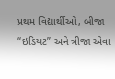પ્રથમ વિદ્યાર્થીઓ, બીજા “ઇડિયટ” અને ત્રીજા એવા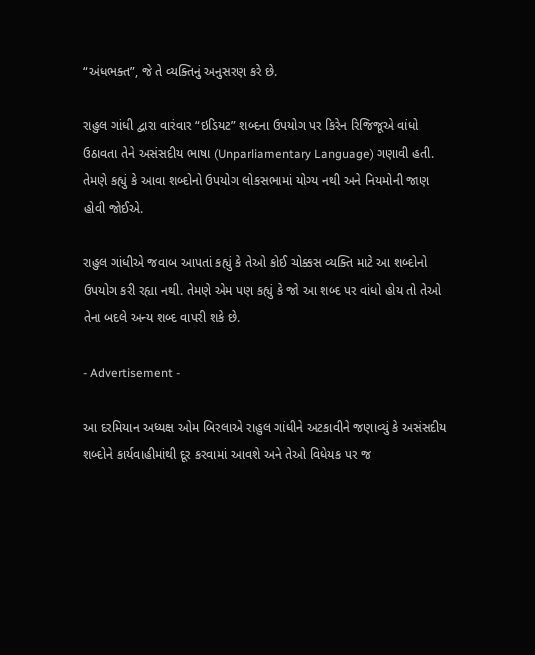“અંધભક્ત”, જે તે વ્યક્તિનું અનુસરણ કરે છે.

રાહુલ ગાંધી દ્વારા વારંવાર “ઇડિયટ” શબ્દના ઉપયોગ પર કિરેન રિજિજૂએ વાંધો ઉઠાવતા તેને અસંસદીય ભાષા (Unparliamentary Language) ગણાવી હતી. તેમણે કહ્યું કે આવા શબ્દોનો ઉપયોગ લોકસભામાં યોગ્ય નથી અને નિયમોની જાણ હોવી જોઈએ.

રાહુલ ગાંધીએ જવાબ આપતાં કહ્યું કે તેઓ કોઈ ચોક્કસ વ્યક્તિ માટે આ શબ્દોનો ઉપયોગ કરી રહ્યા નથી. તેમણે એમ પણ કહ્યું કે જો આ શબ્દ પર વાંધો હોય તો તેઓ તેના બદલે અન્ય શબ્દ વાપરી શકે છે.

- Advertisement -

આ દરમિયાન અધ્યક્ષ ઓમ બિરલાએ રાહુલ ગાંધીને અટકાવીને જણાવ્યું કે અસંસદીય શબ્દોને કાર્યવાહીમાંથી દૂર કરવામાં આવશે અને તેઓ વિધેયક પર જ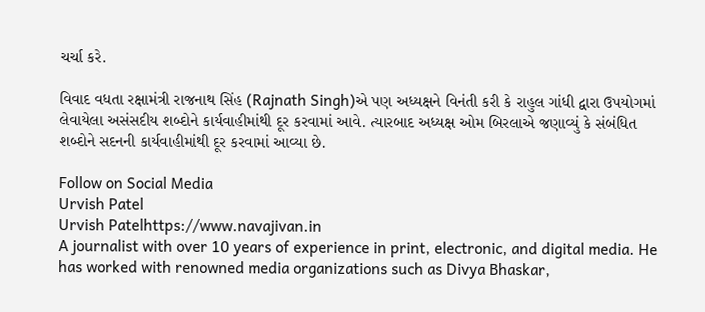ચર્ચા કરે.

વિવાદ વધતા રક્ષામંત્રી રાજનાથ સિંહ (Rajnath Singh)એ પણ અધ્યક્ષને વિનંતી કરી કે રાહુલ ગાંધી દ્વારા ઉપયોગમાં લેવાયેલા અસંસદીય શબ્દોને કાર્યવાહીમાંથી દૂર કરવામાં આવે. ત્યારબાદ અધ્યક્ષ ઓમ બિરલાએ જણાવ્યું કે સંબંધિત શબ્દોને સદનની કાર્યવાહીમાંથી દૂર કરવામાં આવ્યા છે.

Follow on Social Media
Urvish Patel
Urvish Patelhttps://www.navajivan.in
A journalist with over 10 years of experience in print, electronic, and digital media. He has worked with renowned media organizations such as Divya Bhaskar,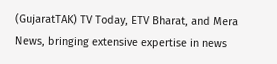(GujaratTAK) TV Today, ETV Bharat, and Mera News, bringing extensive expertise in news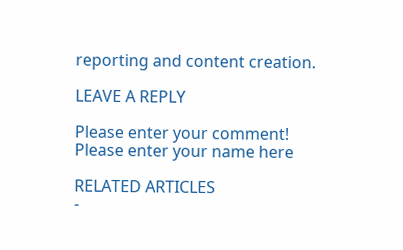reporting and content creation.

LEAVE A REPLY

Please enter your comment!
Please enter your name here

RELATED ARTICLES
-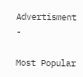Advertisment -

Most Popular